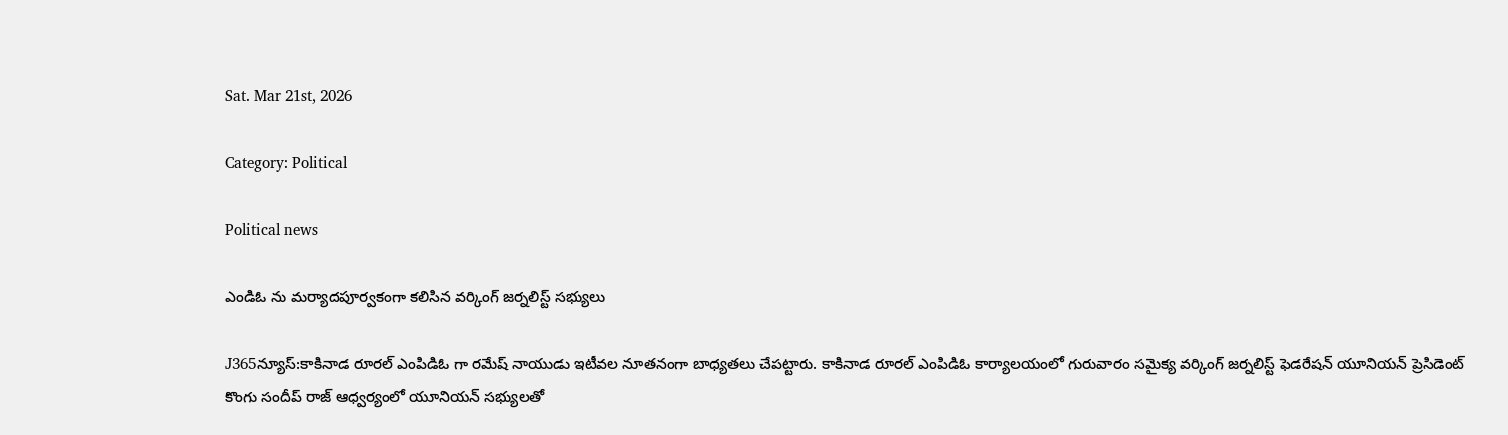Sat. Mar 21st, 2026

Category: Political

Political news

ఎండిఓ ను మర్యాదపూర్వకంగా కలిసిన వర్కింగ్ జర్నలిస్ట్ సభ్యులు

J365న్యూస్:కాకినాడ రూరల్ ఎంపిడిఓ గా రమేష్ నాయుడు ఇటీవల నూతనంగా బాధ్యతలు చేపట్టారు. కాకినాడ రూరల్ ఎంపిడిఓ కార్యాలయంలో గురువారం సమైక్య వర్కింగ్ జర్నలిస్ట్ ఫెడరేషన్ యూనియన్ ప్రెసిడెంట్ కొంగు సందీప్ రాజ్ ఆధ్వర్యంలో యూనియన్ సభ్యులతో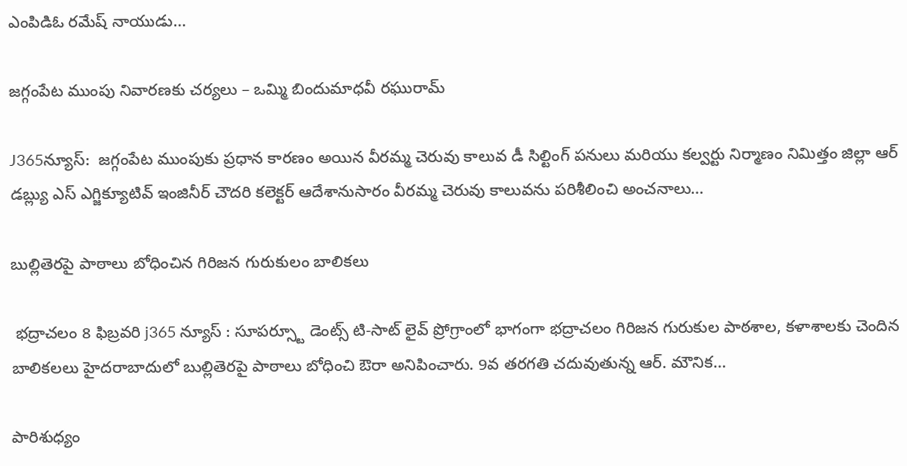ఎంపిడిఓ రమేష్ నాయుడు…

జగ్గంపేట ముంపు నివారణకు చర్యలు – ఒమ్మి బిందుమాధవీ రఘురామ్

J365న్యూస్:  జగ్గంపేట ముంపుకు ప్రధాన కారణం అయిన వీరమ్మ చెరువు కాలువ డీ సిల్టింగ్ పనులు మరియు కల్వర్టు నిర్మాణం నిమిత్తం జిల్లా ఆర్ డబ్ల్యు ఎస్ ఎగ్జిక్యూటివ్ ఇంజినీర్ చౌదరి కలెక్టర్ ఆదేశానుసారం వీరమ్మ చెరువు కాలువను పరిశీలించి అంచనాలు…

బుల్లితెరపై పాఠాలు బోధించిన గిరిజన గురుకులం బాలికలు

 భద్రాచలం 8 ఫిబ్రవరి j365 న్యూస్ : సూపర్స్టూ డెంట్స్ టి-సాట్ లైవ్ ప్రోగ్రాంలో భాగంగా భద్రాచలం గిరిజన గురుకుల పాఠశాల, కళాశాలకు చెందిన బాలికలలు హైదరాబాదులో బుల్లితెరపై పాఠాలు బోధించి ఔరా అనిపించారు. 9వ తరగతి చదువుతున్న ఆర్. మౌనిక…

పారిశుధ్యం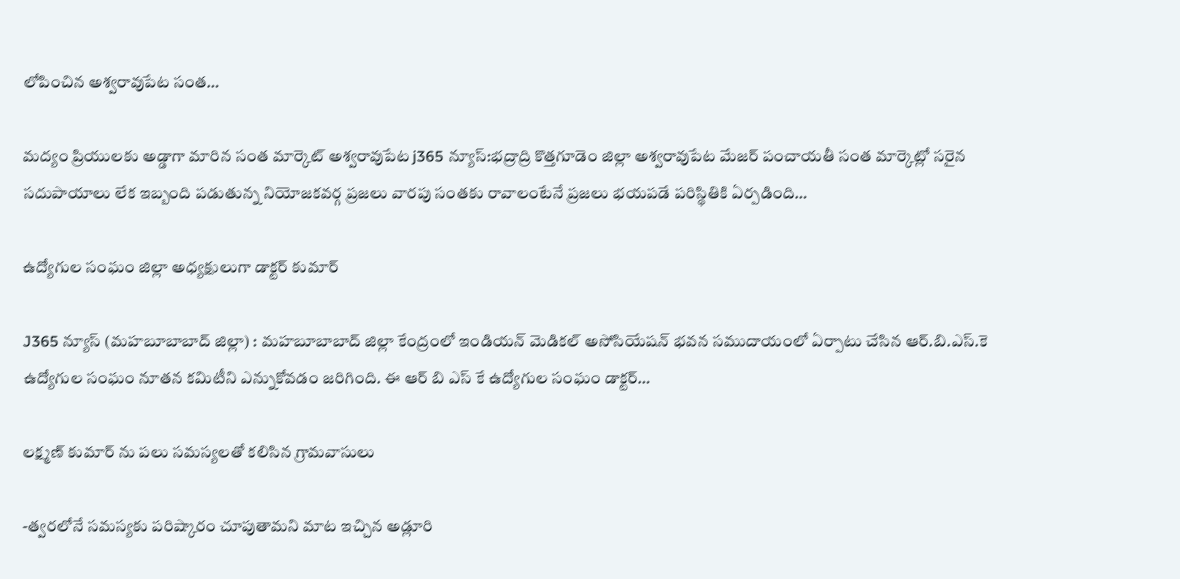లోపించిన అశ్వరావుపేట సంత…

మద్యం ప్రియులకు అడ్డాగా మారిన సంత మార్కెట్ అశ్వరావుపేట j365 న్యూస్:భద్రాద్రి కొత్తగూడెం జిల్లా అశ్వరావుపేట మేజర్ పంచాయతీ సంత మార్కెట్లో సరైన సదుపాయాలు లేక ఇబ్బంది పడుతున్న నియోజకవర్గ ప్రజలు వారపు సంతకు రావాలంటేనే ప్రజలు భయపడే పరిస్థితికి ఏర్పడింది…

ఉద్యోగుల సంఘం జిల్లా అధ్యక్షులుగా డాక్టర్ కుమార్

J365 న్యూస్ (మహబూబాబాద్ జిల్లా) : మహబూబాబాద్ జిల్లా కేంద్రంలో ఇండియన్ మెడికల్ అసోసియేషన్ భవన సముదాయంలో ఏర్పాటు చేసిన ఆర్.బి.ఎస్.కె ఉద్యోగుల సంఘం నూతన కమిటీని ఎన్నుకోవడం జరిగింది. ఈ ఆర్ బి ఎస్ కే ఉద్యోగుల సంఘం డాక్టర్…

లక్ష్మణ్ కుమార్ ను పలు సమస్యలతో కలిసిన గ్రామవాసులు

-త్వరలోనే సమస్యకు పరిష్కారం చూపుతామని మాట ఇచ్చిన అడ్లూరి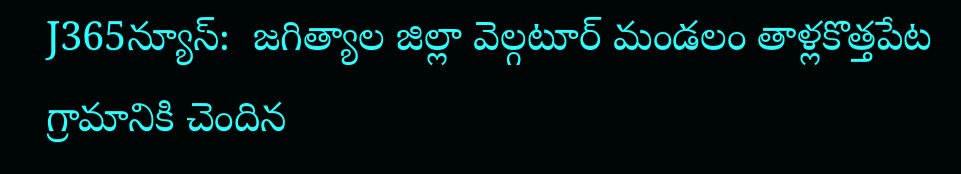J365న్యూస్:  జగిత్యాల జిల్లా వెల్గటూర్ మండలం తాళ్లకొత్తపేట గ్రామానికి చెందిన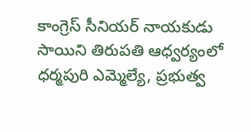కాంగ్రెస్ సీనియర్ నాయకుడు సాయిని తిరుపతి ఆధ్వర్యంలో ధర్మపురి ఎమ్మెల్యే, ప్రభుత్వ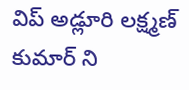విప్ అడ్లూరి లక్ష్మణ్ కుమార్ ని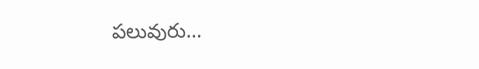పలువురు…